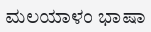ಮಲಯಾಳಂ ಭಾಷಾ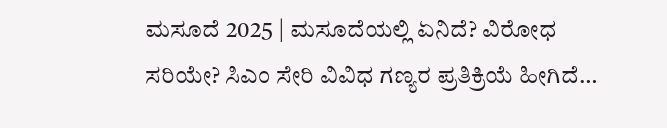ಮಸೂದೆ 2025 | ಮಸೂದೆಯಲ್ಲಿ ಏನಿದೆ? ವಿರೋಧ ಸರಿಯೇ? ಸಿಎಂ ಸೇರಿ ವಿವಿಧ ಗಣ್ಯರ ಪ್ರತಿಕ್ರಿಯೆ ಹೀಗಿದೆ…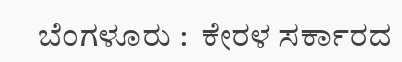ಬೆಂಗಳೂರು :  ಕೇರಳ ಸರ್ಕಾರದ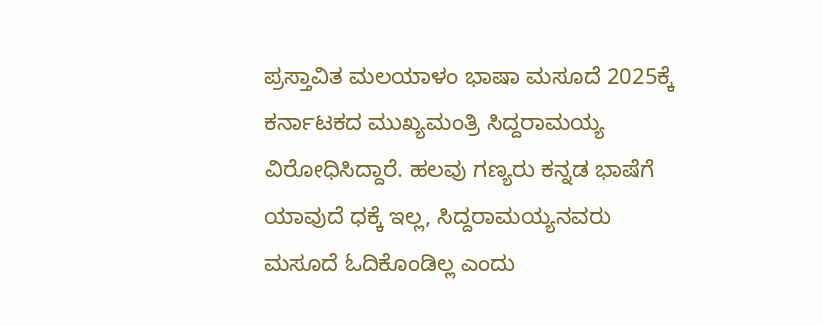ಪ್ರಸ್ತಾವಿತ ಮಲಯಾಳಂ ಭಾಷಾ ಮಸೂದೆ 2025ಕ್ಕೆ ಕರ್ನಾಟಕದ ಮುಖ್ಯಮಂತ್ರಿ ಸಿದ್ದರಾಮಯ್ಯ ವಿರೋಧಿಸಿದ್ದಾರೆ. ಹಲವು ಗಣ್ಯರು ಕನ್ನಡ ಭಾಷೆಗೆ ಯಾವುದೆ ಧಕ್ಕೆ ಇಲ್ಲ, ಸಿದ್ದರಾಮಯ್ಯನವರು ಮಸೂದೆ ಓದಿಕೊಂಡಿಲ್ಲ ಎಂದು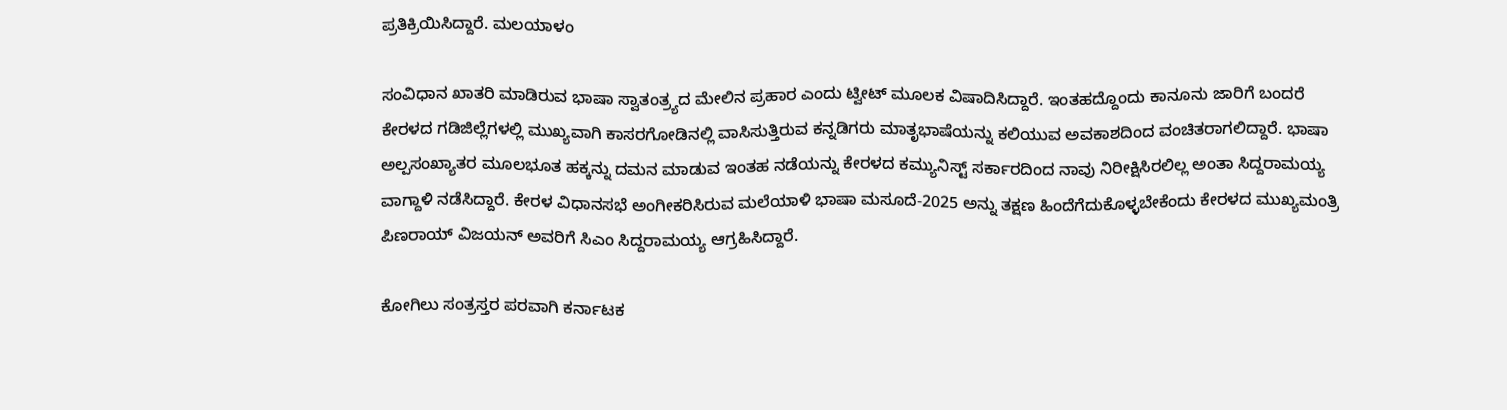ಪ್ರತಿಕ್ರಿಯಿಸಿದ್ದಾರೆ. ಮಲಯಾಳಂ

ಸಂವಿಧಾನ ಖಾತರಿ ಮಾಡಿರುವ ಭಾಷಾ ಸ್ವಾತಂತ್ರ‍್ಯದ ಮೇಲಿನ ಪ್ರಹಾರ ಎಂದು ಟ್ವೀಟ್ ಮೂಲಕ ವಿಷಾದಿಸಿದ್ದಾರೆ. ಇಂತಹದ್ದೊಂದು ಕಾನೂನು ಜಾರಿಗೆ ಬಂದರೆ ಕೇರಳದ ಗಡಿಜಿಲ್ಲೆಗಳಲ್ಲಿ ಮುಖ್ಯವಾಗಿ ಕಾಸರಗೋಡಿನಲ್ಲಿ ವಾಸಿಸುತ್ತಿರುವ ಕನ್ನಡಿಗರು ಮಾತೃಭಾಷೆಯನ್ನು ಕಲಿಯುವ ಅವಕಾಶದಿಂದ ವಂಚಿತರಾಗಲಿದ್ದಾರೆ. ಭಾಷಾ ಅಲ್ಪಸಂಖ್ಯಾತರ ಮೂಲಭೂತ ಹಕ್ಕನ್ನು ದಮನ ಮಾಡುವ ಇಂತಹ ನಡೆಯನ್ನು ಕೇರಳದ ಕಮ್ಯುನಿಸ್ಟ್ ಸರ್ಕಾರದಿಂದ ನಾವು ನಿರೀಕ್ಷಿಸಿರಲಿಲ್ಲ ಅಂತಾ ಸಿದ್ದರಾಮಯ್ಯ ವಾಗ್ದಾಳಿ ನಡೆಸಿದ್ದಾರೆ. ಕೇರಳ ವಿಧಾನಸಭೆ ಅಂಗೀಕರಿಸಿರುವ ಮಲೆಯಾಳಿ ಭಾಷಾ ಮಸೂದೆ-2025 ಅನ್ನು ತಕ್ಷಣ ಹಿಂದೆಗೆದುಕೊಳ್ಳಬೇಕೆಂದು ಕೇರಳದ ಮುಖ್ಯಮಂತ್ರಿ ಪಿಣರಾಯ್ ವಿಜಯನ್ ಅವರಿಗೆ ಸಿಎಂ ಸಿದ್ದರಾಮಯ್ಯ ಆಗ್ರಹಿಸಿದ್ದಾರೆ.

ಕೋಗಿಲು ಸಂತ್ರಸ್ತರ ಪರವಾಗಿ ಕರ್ನಾಟಕ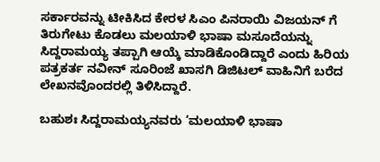ಸರ್ಕಾರವನ್ನು ಟೀಕಿಸಿದ ಕೇರಳ ಸಿಎಂ ಪಿನರಾಯಿ ವಿಜಯನ್ ಗೆ ತಿರುಗೇಟು ಕೊಡಲು ಮಲಯಾಳಿ ಭಾಷಾ ಮಸೂದೆಯನ್ನು ಸಿದ್ದರಾಮಯ್ಯ ತಪ್ಪಾಗಿ ಆಯ್ಕೆ ಮಾಡಿಕೊಂಡಿದ್ದಾರೆ ಎಂದು ಹಿರಿಯ ಪತ್ರಕರ್ತ ನವೀನ್‌ ಸೂರಿಂಜೆ ಖಾಸಗಿ ಡಿಜಿಟಲ್‌ ವಾಹಿನಿಗೆ ಬರೆದ ಲೇಖನವೊಂದರಲ್ಲಿ ತಿಳಿಸಿದ್ದಾರೆ.

ಬಹುಶಃ ಸಿದ್ದರಾಮಯ್ಯನವರು ‘ಮಲಯಾಳಿ ಭಾಷಾ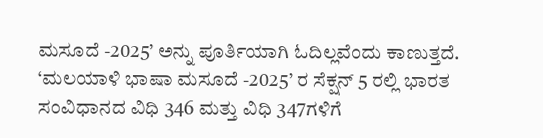ಮಸೂದೆ -2025’ ಅನ್ನು ಪೂರ್ತಿಯಾಗಿ ಓದಿಲ್ಲವೆಂದು ಕಾಣುತ್ತದೆ. ‘ಮಲಯಾಳಿ ಭಾಷಾ ಮಸೂದೆ -2025’ ರ ಸೆಕ್ಷನ್ 5 ರಲ್ಲಿ ಭಾರತ ಸಂವಿಧಾನದ ವಿಧಿ 346 ಮತ್ತು ವಿಧಿ 347ಗಳಿಗೆ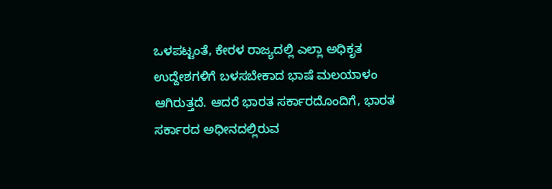ಒಳಪಟ್ಟಂತೆ, ಕೇರಳ ರಾಜ್ಯದಲ್ಲಿ ಎಲ್ಲಾ ಅಧಿಕೃತ ಉದ್ದೇಶಗಳಿಗೆ ಬಳಸಬೇಕಾದ ಭಾಷೆ ಮಲಯಾಳಂ ಆಗಿರುತ್ತದೆ. ಆದರೆ ಭಾರತ ಸರ್ಕಾರದೊಂದಿಗೆ, ಭಾರತ ಸರ್ಕಾರದ ಅಧೀನದಲ್ಲಿರುವ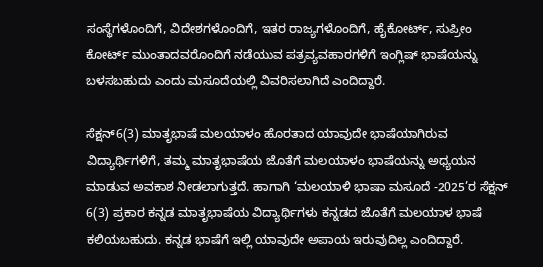ಸಂಸ್ಥೆಗಳೊಂದಿಗೆ, ವಿದೇಶಗಳೊಂದಿಗೆ, ಇತರ ರಾಜ್ಯಗಳೊಂದಿಗೆ, ಹೈಕೋರ್ಟ್‌, ಸುಪ್ರೀಂ ಕೋರ್ಟ್‌ ಮುಂತಾದವರೊಂದಿಗೆ ನಡೆಯುವ ಪತ್ರವ್ಯವಹಾರಗಳಿಗೆ ಇಂಗ್ಲಿಷ್ ಭಾಷೆಯನ್ನು ಬಳಸಬಹುದು ಎಂದು ಮಸೂದೆಯಲ್ಲಿ ವಿವರಿಸಲಾಗಿದೆ ಎಂದಿದ್ದಾರೆ.

ಸೆಕ್ಷನ್6(3) ಮಾತೃಭಾಷೆ ಮಲಯಾಳಂ ಹೊರತಾದ ಯಾವುದೇ ಭಾಷೆಯಾಗಿರುವ ವಿದ್ಯಾರ್ಥಿಗಳಿಗೆ, ತಮ್ಮ ಮಾತೃಭಾಷೆಯ ಜೊತೆಗೆ ಮಲಯಾಳಂ ಭಾಷೆಯನ್ನು ಅಧ್ಯಯನ ಮಾಡುವ ಅವಕಾಶ ನೀಡಲಾಗುತ್ತದೆ. ಹಾಗಾಗಿ ‘ಮಲಯಾಳಿ ಭಾಷಾ ಮಸೂದೆ -2025’ರ ಸೆಕ್ಷನ್ 6(3) ಪ್ರಕಾರ ಕನ್ನಡ ಮಾತೃಭಾಷೆಯ ವಿದ್ಯಾರ್ಥಿಗಳು ಕನ್ನಡದ ಜೊತೆಗೆ ಮಲಯಾಳ ಭಾಷೆ ಕಲಿಯಬಹುದು. ಕನ್ನಡ ಭಾಷೆಗೆ ಇಲ್ಲಿ ಯಾವುದೇ ಅಪಾಯ ಇರುವುದಿಲ್ಲ ಎಂದಿದ್ದಾರೆ.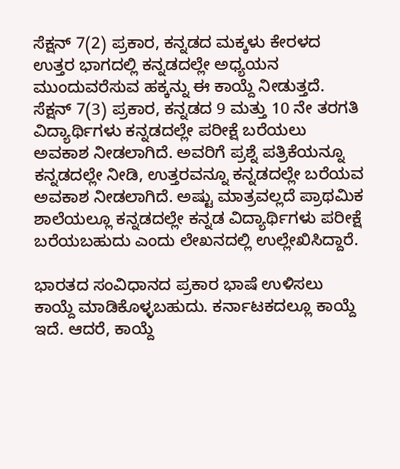ಸೆಕ್ಷನ್ 7(2) ಪ್ರಕಾರ, ಕನ್ನಡದ ಮಕ್ಕಳು ಕೇರಳದ ಉತ್ತರ ಭಾಗದಲ್ಲಿ ಕನ್ನಡದಲ್ಲೇ ಅಧ್ಯಯನ ಮುಂದುವರೆಸುವ ಹಕ್ಕನ್ನು ಈ ಕಾಯ್ದೆ ನೀಡುತ್ತದೆ. ಸೆಕ್ಷನ್ 7(3) ಪ್ರಕಾರ, ಕನ್ನಡದ 9 ಮತ್ತು 10 ನೇ ತರಗತಿ ವಿದ್ಯಾರ್ಥಿಗಳು ಕನ್ನಡದಲ್ಲೇ ಪರೀಕ್ಷೆ ಬರೆಯಲು ಅವಕಾಶ ನೀಡಲಾಗಿದೆ. ಅವರಿಗೆ ಪ್ರಶ್ನೆ ಪತ್ರಿಕೆಯನ್ನೂ ಕನ್ನಡದಲ್ಲೇ ನೀಡಿ, ಉತ್ತರವನ್ನೂ ಕನ್ನಡದಲ್ಲೇ ಬರೆಯವ ಅವಕಾಶ ನೀಡಲಾಗಿದೆ. ಅಷ್ಟು ಮಾತ್ರವಲ್ಲದೆ ಪ್ರಾಥಮಿಕ ಶಾಲೆಯಲ್ಲೂ ಕನ್ನಡದಲ್ಲೇ ಕನ್ನಡ ವಿದ್ಯಾರ್ಥಿಗಳು ಪರೀಕ್ಷೆ ಬರೆಯಬಹುದು ಎಂದು ಲೇಖನದಲ್ಲಿ ಉಲ್ಲೇಖಿಸಿದ್ದಾರೆ.

ಭಾರತದ ಸಂವಿಧಾನದ ಪ್ರಕಾರ ಭಾಷೆ ಉಳಿಸಲು ಕಾಯ್ದೆ ಮಾಡಿಕೊಳ್ಳಬಹುದು. ಕರ್ನಾಟಕದಲ್ಲೂ ಕಾಯ್ದೆ ಇದೆ. ಆದರೆ, ಕಾಯ್ದೆ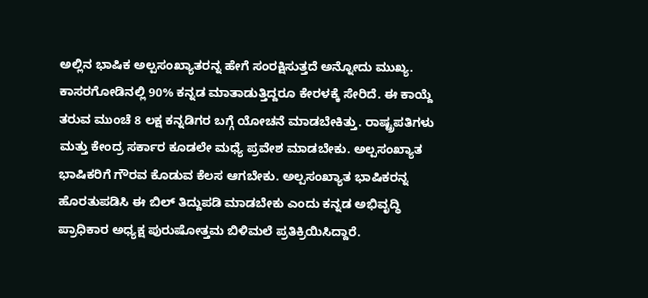ಅಲ್ಲಿನ ಭಾಷಿಕ ಅಲ್ಪಸಂಖ್ಯಾತರನ್ನ ಹೇಗೆ ಸಂರಕ್ಷಿಸುತ್ತದೆ ಅನ್ನೋದು ಮುಖ್ಯ. ಕಾಸರಗೋಡಿನಲ್ಲಿ 90% ಕನ್ನಡ ಮಾತಾಡುತ್ತಿದ್ದರೂ ಕೇರಳಕ್ಕೆ ಸೇರಿದೆ. ಈ ಕಾಯ್ದೆ ತರುವ ಮುಂಚೆ 8 ಲಕ್ಷ ಕನ್ನಡಿಗರ ಬಗ್ಗೆ ಯೋಚನೆ ಮಾಡಬೇಕಿತ್ತು. ರಾಷ್ಟ್ರಪತಿಗಳು ಮತ್ತು ‌ಕೇಂದ್ರ ಸರ್ಕಾರ ಕೂಡಲೇ ಮಧ್ಯೆ ‌ಪ್ರವೇಶ ಮಾಡಬೇಕು. ಅಲ್ಪಸಂಖ್ಯಾತ ಭಾಷಿಕರಿಗೆ ಗೌರವ ಕೊಡುವ ‌ಕೆಲಸ ಆಗಬೇಕು. ಅಲ್ಪಸಂಖ್ಯಾತ ಭಾಷಿಕರನ್ನ ಹೊರತುಪಡಿಸಿ ಈ ಬಿಲ್ ತಿದ್ದುಪಡಿ ಮಾಡಬೇಕು ಎಂದು ಕನ್ನಡ ಅಭಿವೃದ್ಧಿ ಪ್ರಾಧಿಕಾರ ಅಧ್ಯಕ್ಷ ಪುರುಷೋತ್ತಮ ಬಿಳಿಮಲೆ ಪ್ರತಿಕ್ರಿಯಿಸಿದ್ದಾರೆ.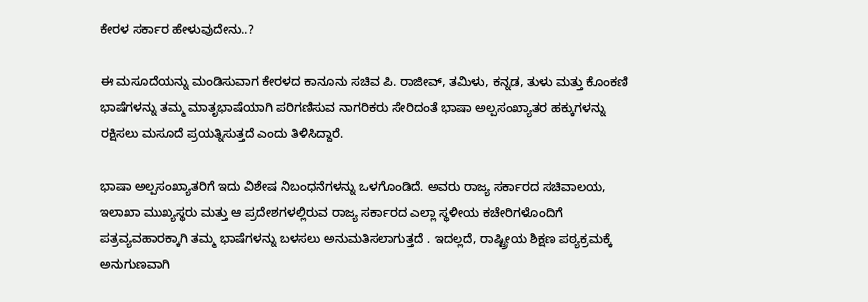ಕೇರಳ ಸರ್ಕಾರ ಹೇಳುವುದೇನು..?

ಈ ಮಸೂದೆಯನ್ನು ಮಂಡಿಸುವಾಗ ಕೇರಳದ ಕಾನೂನು ಸಚಿವ ಪಿ. ರಾಜೀವ್, ತಮಿಳು, ಕನ್ನಡ, ತುಳು ಮತ್ತು ಕೊಂಕಣಿ ಭಾಷೆಗಳನ್ನು ತಮ್ಮ ಮಾತೃಭಾಷೆಯಾಗಿ ಪರಿಗಣಿಸುವ ನಾಗರಿಕರು ಸೇರಿದಂತೆ ಭಾಷಾ ಅಲ್ಪಸಂಖ್ಯಾತರ ಹಕ್ಕುಗಳನ್ನು ರಕ್ಷಿಸಲು ಮಸೂದೆ ಪ್ರಯತ್ನಿಸುತ್ತದೆ ಎಂದು ತಿಳಿಸಿದ್ದಾರೆ.

ಭಾಷಾ ಅಲ್ಪಸಂಖ್ಯಾತರಿಗೆ ಇದು ವಿಶೇಷ ನಿಬಂಧನೆಗಳನ್ನು ಒಳಗೊಂಡಿದೆ. ಅವರು ರಾಜ್ಯ ಸರ್ಕಾರದ ಸಚಿವಾಲಯ, ಇಲಾಖಾ ಮುಖ್ಯಸ್ಥರು ಮತ್ತು ಆ ಪ್ರದೇಶಗಳಲ್ಲಿರುವ ರಾಜ್ಯ ಸರ್ಕಾರದ ಎಲ್ಲಾ ಸ್ಥಳೀಯ ಕಚೇರಿಗಳೊಂದಿಗೆ ಪತ್ರವ್ಯವಹಾರಕ್ಕಾಗಿ ತಮ್ಮ ಭಾಷೆಗಳನ್ನು ಬಳಸಲು ಅನುಮತಿಸಲಾಗುತ್ತದೆ . ಇದಲ್ಲದೆ, ರಾಷ್ಟ್ರೀಯ ಶಿಕ್ಷಣ ಪಠ್ಯಕ್ರಮಕ್ಕೆ ಅನುಗುಣವಾಗಿ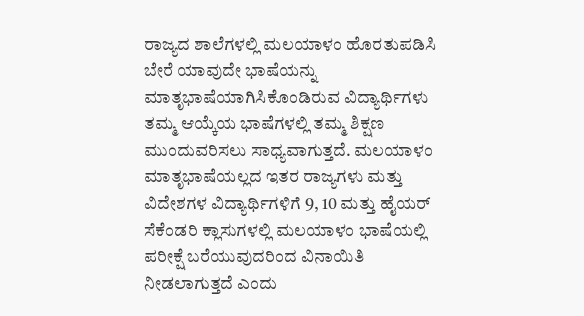ರಾಜ್ಯದ ಶಾಲೆಗಳಲ್ಲಿ ಮಲಯಾಳಂ ಹೊರತುಪಡಿಸಿ ಬೇರೆ ಯಾವುದೇ ಭಾಷೆಯನ್ನು ಮಾತೃಭಾಷೆಯಾಗಿಸಿಕೊಂಡಿರುವ ವಿದ್ಯಾರ್ಥಿಗಳು ತಮ್ಮ ಆಯ್ಕೆಯ ಭಾಷೆಗಳಲ್ಲಿ ತಮ್ಮ ಶಿಕ್ಷಣ ಮುಂದುವರಿಸಲು ಸಾಧ್ಯವಾಗುತ್ತದೆ. ಮಲಯಾಳಂ ಮಾತೃಭಾಷೆಯಲ್ಲದ ಇತರ ರಾಜ್ಯಗಳು ಮತ್ತು ವಿದೇಶಗಳ ವಿದ್ಯಾರ್ಥಿಗಳಿಗೆ 9, 10 ಮತ್ತು ಹೈಯರ್ ಸೆಕೆಂಡರಿ ಕ್ಲಾಸುಗಳಲ್ಲಿ ಮಲಯಾಳಂ ಭಾಷೆಯಲ್ಲಿ ಪರೀಕ್ಷೆ ಬರೆಯುವುದರಿಂದ ವಿನಾಯಿತಿ ನೀಡಲಾಗುತ್ತದೆ ಎಂದು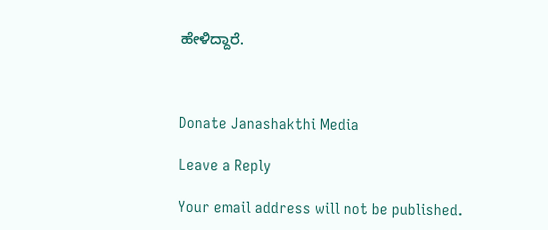ಹೇಳಿದ್ದಾರೆ.



Donate Janashakthi Media

Leave a Reply

Your email address will not be published.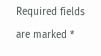Required fields are marked *